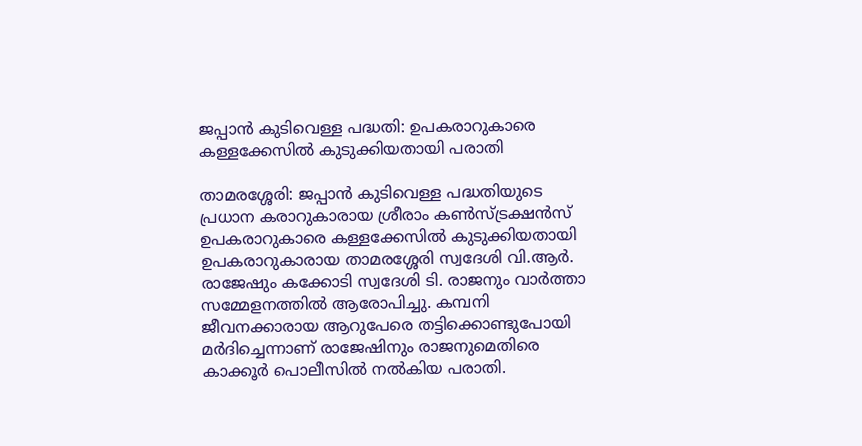ജപ്പാന്‍ കുടിവെള്ള പദ്ധതി: ഉപകരാറുകാരെ കള്ളക്കേസില്‍ കുടുക്കിയതായി പരാതി

താമരശ്ശേരി: ജപ്പാന്‍ കുടിവെള്ള പദ്ധതിയുടെ പ്രധാന കരാറുകാരായ ശ്രീരാം കണ്‍സ്ട്രക്ഷന്‍സ് ഉപകരാറുകാരെ കള്ളക്കേസില്‍ കുടുക്കിയതായി ഉപകരാറുകാരായ താമരശ്ശേരി സ്വദേശി വി.ആര്‍. രാജേഷും കക്കോടി സ്വദേശി ടി. രാജനും വാര്‍ത്താ സമ്മേളനത്തില്‍ ആരോപിച്ചു. കമ്പനി ജീവനക്കാരായ ആറുപേരെ തട്ടിക്കൊണ്ടുപോയി മര്‍ദിച്ചെന്നാണ് രാജേഷിനും രാജനുമെതിരെ കാക്കൂര്‍ പൊലീസില്‍ നല്‍കിയ പരാതി.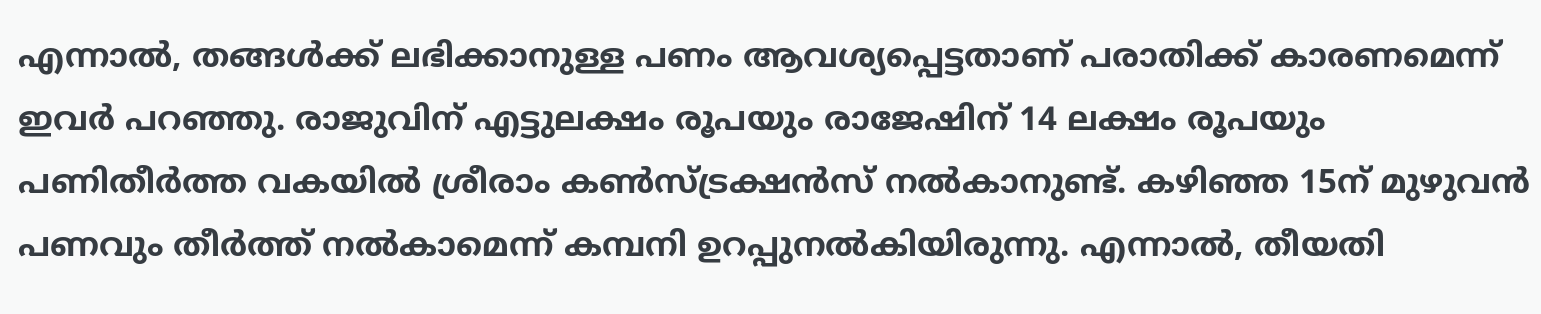എന്നാല്‍, തങ്ങള്‍ക്ക് ലഭിക്കാനുള്ള പണം ആവശ്യപ്പെട്ടതാണ് പരാതിക്ക് കാരണമെന്ന് ഇവര്‍ പറഞ്ഞു. രാജുവിന് എട്ടുലക്ഷം രൂപയും രാജേഷിന് 14 ലക്ഷം രൂപയും പണിതീര്‍ത്ത വകയില്‍ ശ്രീരാം കണ്‍സ്ട്രക്ഷന്‍സ് നല്‍കാനുണ്ട്. കഴിഞ്ഞ 15ന് മുഴുവന്‍ പണവും തീര്‍ത്ത് നല്‍കാമെന്ന് കമ്പനി ഉറപ്പുനല്‍കിയിരുന്നു. എന്നാല്‍, തീയതി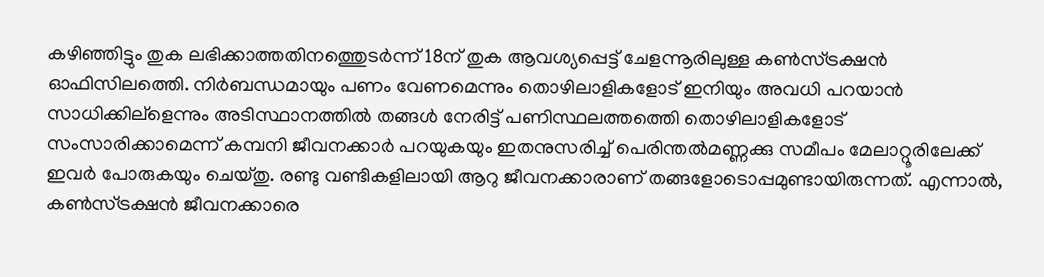കഴിഞ്ഞിട്ടും തുക ലഭിക്കാത്തതിനത്തെുടര്‍ന്ന് 18ന് തുക ആവശ്യപ്പെട്ട് ചേളന്നൂരിലുള്ള കണ്‍സ്ട്രക്ഷന്‍ ഓഫിസിലത്തെി. നിര്‍ബന്ധമായും പണം വേണമെന്നും തൊഴിലാളികളോട് ഇനിയും അവധി പറയാന്‍ സാധിക്കില്ളെന്നും അടിസ്ഥാനത്തില്‍ തങ്ങള്‍ നേരിട്ട് പണിസ്ഥലത്തത്തെി തൊഴിലാളികളോട് സംസാരിക്കാമെന്ന് കമ്പനി ജീവനക്കാര്‍ പറയുകയും ഇതനുസരിച്ച് പെരിന്തല്‍മണ്ണക്കു സമീപം മേലാറ്റൂരിലേക്ക് ഇവര്‍ പോരുകയും ചെയ്തു. രണ്ടു വണ്ടികളിലായി ആറു ജീവനക്കാരാണ് തങ്ങളോടൊപ്പമുണ്ടായിരുന്നത്. എന്നാല്‍, കണ്‍സ്ട്രക്ഷന്‍ ജീവനക്കാരെ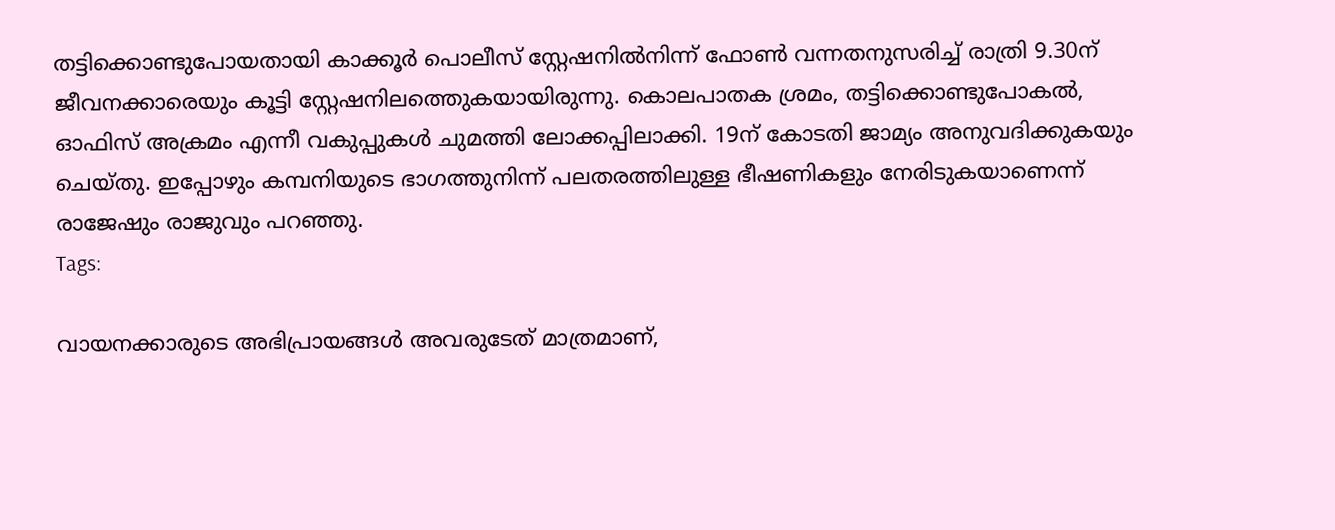തട്ടിക്കൊണ്ടുപോയതായി കാക്കൂര്‍ പൊലീസ് സ്റ്റേഷനില്‍നിന്ന് ഫോണ്‍ വന്നതനുസരിച്ച് രാത്രി 9.30ന് ജീവനക്കാരെയും കൂട്ടി സ്റ്റേഷനിലത്തെുകയായിരുന്നു. കൊലപാതക ശ്രമം, തട്ടിക്കൊണ്ടുപോകല്‍, ഓഫിസ് അക്രമം എന്നീ വകുപ്പുകള്‍ ചുമത്തി ലോക്കപ്പിലാക്കി. 19ന് കോടതി ജാമ്യം അനുവദിക്കുകയും ചെയ്തു. ഇപ്പോഴും കമ്പനിയുടെ ഭാഗത്തുനിന്ന് പലതരത്തിലുള്ള ഭീഷണികളും നേരിടുകയാണെന്ന് രാജേഷും രാജുവും പറഞ്ഞു.
Tags:

വായനക്കാരുടെ അഭിപ്രായങ്ങള്‍ അവരുടേത് മാത്രമാണ്,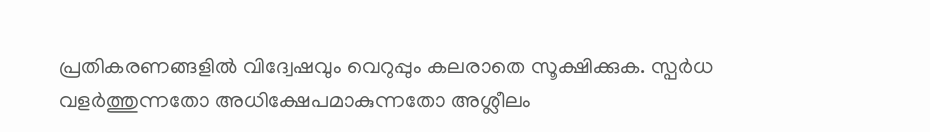പ്രതികരണങ്ങളിൽ വിദ്വേഷവും വെറുപ്പും കലരാതെ സൂക്ഷിക്കുക. സ്പർധ വളർത്തുന്നതോ അധിക്ഷേപമാകുന്നതോ അശ്ലീലം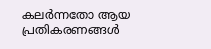കലർന്നതോ ആയ പ്രതികരണങ്ങൾ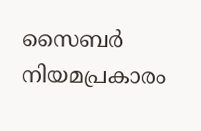സൈബർ നിയമപ്രകാരം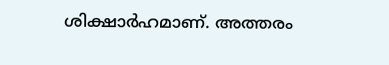ശിക്ഷാർഹമാണ്. അത്തരം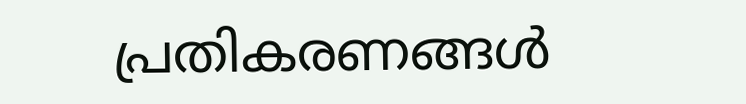പ്രതികരണങ്ങൾ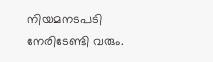നിയമനടപടി നേരിടേണ്ടി വരും.